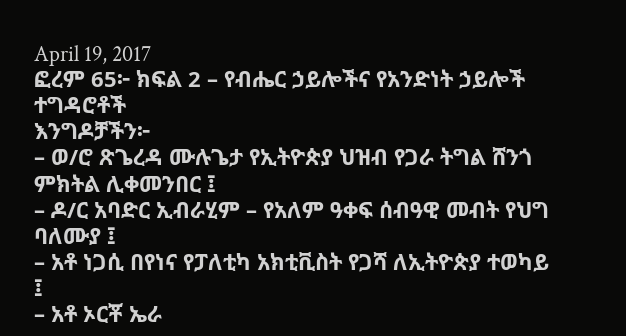April 19, 2017
ፎረም 65፦ ክፍል 2 – የብሔር ኃይሎችና የአንድነት ኃይሎች ተግዳሮቶች
እንግዶቻችን፦
– ወ/ሮ ጽጌረዳ ሙሉጌታ የኢትዮጵያ ህዝብ የጋራ ትግል ሸንጎ ምክትል ሊቀመንበር ፤
– ዶ/ር አባድር ኢብራሂም – የአለም ዓቀፍ ሰብዓዊ መብት የህግ ባለሙያ ፤
– አቶ ነጋሲ በየነና የፓለቲካ አክቲቪስት የጋሻ ለኢትዮጵያ ተወካይ ፤
– አቶ ኦርቾ ኤራ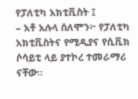የፓለቲካ አክቲቪስት ፤
– አቶ አሉላ ሰለሞን፦ የፓለቲካ አክቲቪስትና የሚዲያና የሲቪክ ሶሳይቲ ላይ ያተኮረ ተመራማሪ ናቸው።